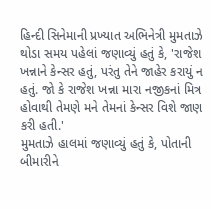હિન્દી સિનેમાની પ્રખ્યાત અભિનેત્રી મુમતાઝે થોડા સમય પહેલાં જણાવ્યું હતું કે, 'રાજેશ ખન્નાને કેન્સર હતું, પરંતુ તેને જાહેર કરાયું ન હતું. જો કે રાજેશ ખન્ના મારા નજીકનાં મિત્ર હોવાથી તેમણે મને તેમનાં કેન્સર વિશે જાણ કરી હતી.'
મુમતાઝે હાલમાં જણાવ્યું હતું કે, પોતાની બીમારીને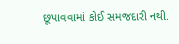છૂપાવવામાં કોઈ સમજદારી નથી.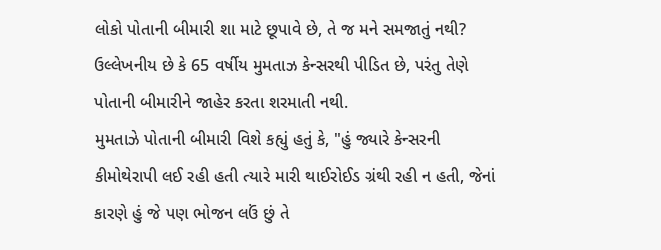લોકો પોતાની બીમારી શા માટે છૂપાવે છે, તે જ મને સમજાતું નથી? ઉલ્લેખનીય છે કે 65 વર્ષીય મુમતાઝ કેન્સરથી પીડિત છે, પરંતુ તેણે પોતાની બીમારીને જાહેર કરતા શરમાતી નથી.
મુમતાઝે પોતાની બીમારી વિશે કહ્યું હતું કે, "હું જ્યારે કેન્સરની કીમોથેરાપી લઈ રહી હતી ત્યારે મારી થાઈરોઈડ ગ્રંથી રહી ન હતી, જેનાં કારણે હું જે પણ ભોજન લઉં છું તે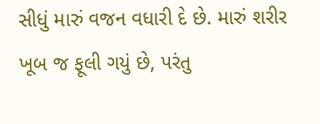સીધું મારું વજન વધારી દે છે. મારું શરીર ખૂબ જ ફૂલી ગયું છે, પરંતુ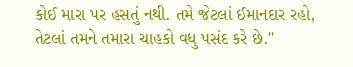કોઈ મારા પર હસતું નથી. તમે જેટલાં ઈમાનદાર રહો, તેટલાં તમને તમારા ચાહકો વધુ પસંદ કરે છે."